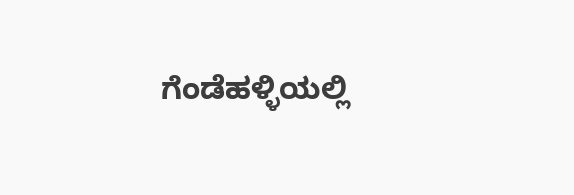ಗೆಂಡೆಹಳ್ಳಿಯಲ್ಲಿ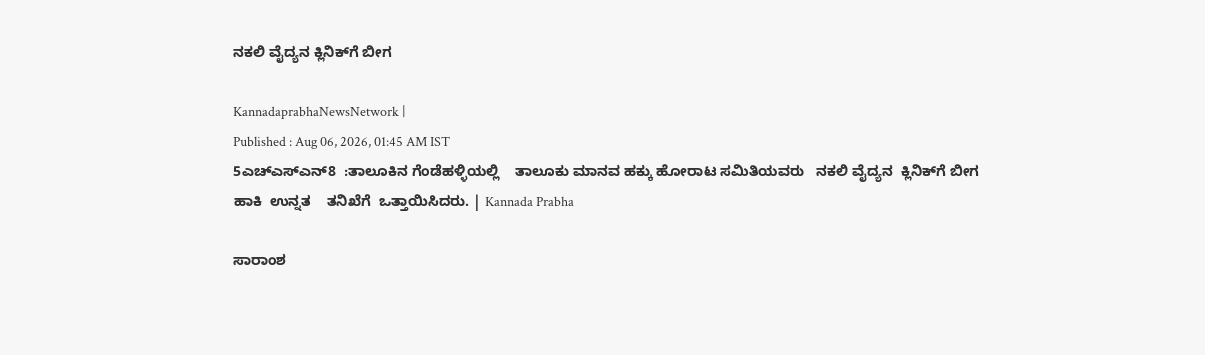ನಕಲಿ ವೈದ್ಯನ ಕ್ಲಿನಿಕ್‌ಗೆ ಬೀಗ

KannadaprabhaNewsNetwork |
Published : Aug 06, 2026, 01:45 AM IST
5ಎಚ್ಎಸ್ಎನ್8  :ತಾಲೂಕಿನ ಗೆಂಡೆಹಳ್ಳಿಯಲ್ಲಿ    ತಾಲೂಕು ಮಾನವ ಹಕ್ಕು ಹೋರಾಟ ಸಮಿತಿಯವರು   ನಕಲಿ ವೈದ್ಯನ  ಕ್ಲಿನಿಕ್‌ಗೆ ಬೀಗ ಹಾಕಿ  ಉನ್ನತ    ತನಿಖೆಗೆ  ಒತ್ತಾಯಿಸಿದರು. | Kannada Prabha

ಸಾರಾಂಶ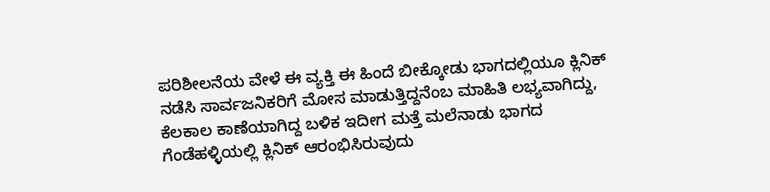ಪರಿಶೀಲನೆಯ ವೇಳೆ ಈ ವ್ಯಕ್ತಿ ಈ ಹಿಂದೆ ಬೀಕ್ಕೋಡು ಭಾಗದಲ್ಲಿಯೂ ಕ್ಲಿನಿಕ್ ನಡೆಸಿ ಸಾರ್ವಜನಿಕರಿಗೆ ಮೋಸ ಮಾಡುತ್ತಿದ್ದನೆಂಬ ಮಾಹಿತಿ ಲಭ್ಯವಾಗಿದ್ದು, ಕೆಲಕಾಲ ಕಾಣೆಯಾಗಿದ್ದ ಬಳಿಕ ಇದೀಗ ಮತ್ತೆ ಮಲೆನಾಡು ಭಾಗದ ಗೆಂಡೆಹಳ್ಳಿಯಲ್ಲಿ ಕ್ಲಿನಿಕ್ ಆರಂಭಿಸಿರುವುದು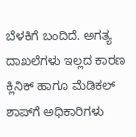ಬೆಳಕಿಗೆ ಬಂದಿದೆ. ಅಗತ್ಯ ದಾಖಲೆಗಳು ಇಲ್ಲದ ಕಾರಣ ಕ್ಲಿನಿಕ್ ಹಾಗೂ ಮೆಡಿಕಲ್ ಶಾಪ್‌ಗೆ ಅಧಿಕಾರಿಗಳು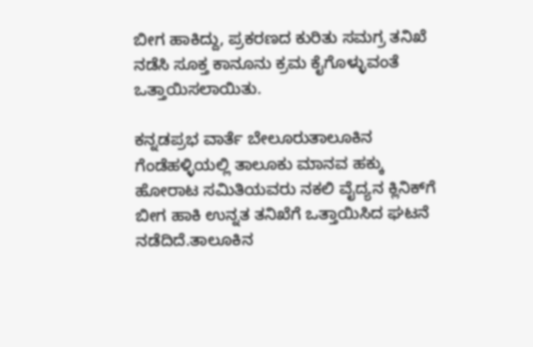ಬೀಗ ಹಾಕಿದ್ದು, ಪ್ರಕರಣದ ಕುರಿತು ಸಮಗ್ರ ತನಿಖೆ ನಡೆಸಿ ಸೂಕ್ತ ಕಾನೂನು ಕ್ರಮ ಕೈಗೊಳ್ಳುವಂತೆ ಒತ್ತಾಯಿಸಲಾಯಿತು.

ಕನ್ನಡಪ್ರಭ ವಾರ್ತೆ ಬೇಲೂರುತಾಲೂಕಿನ ಗೆಂಡೆಹಳ್ಳಿಯಲ್ಲಿ ತಾಲೂಕು ಮಾನವ ಹಕ್ಕು ಹೋರಾಟ ಸಮಿತಿಯವರು ನಕಲಿ ವೈದ್ಯನ ಕ್ಲಿನಿಕ್‌ಗೆ ಬೀಗ ಹಾಕಿ ಉನ್ನತ ತನಿಖೆಗೆ ಒತ್ತಾಯಿಸಿದ ಘಟನೆ‌ ನಡೆದಿದೆ.ತಾಲೂಕಿನ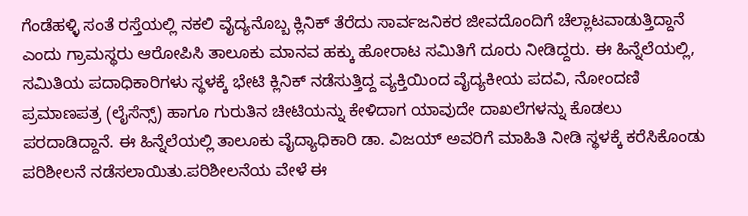ಗೆಂಡೆಹಳ್ಳಿ ಸಂತೆ ರಸ್ತೆಯಲ್ಲಿ ನಕಲಿ ವೈದ್ಯನೊಬ್ಬ ಕ್ಲಿನಿಕ್ ತೆರೆದು ಸಾರ್ವಜನಿಕರ ಜೀವದೊಂದಿಗೆ ಚೆಲ್ಲಾಟವಾಡುತ್ತಿದ್ದಾನೆ ಎಂದು ಗ್ರಾಮಸ್ಥರು ಆರೋಪಿಸಿ ತಾಲೂಕು ಮಾನವ ಹಕ್ಕು ಹೋರಾಟ ಸಮಿತಿಗೆ ದೂರು ನೀಡಿದ್ದರು. ಈ ಹಿನ್ನೆಲೆಯಲ್ಲಿ, ಸಮಿತಿಯ ಪದಾಧಿಕಾರಿಗಳು ಸ್ಥಳಕ್ಕೆ ಭೇಟಿ ಕ್ಲಿನಿಕ್ ನಡೆಸುತ್ತಿದ್ದ ವ್ಯಕ್ತಿಯಿಂದ ವೈದ್ಯಕೀಯ ಪದವಿ, ನೋಂದಣಿ ಪ್ರಮಾಣಪತ್ರ (ಲೈಸೆನ್ಸ್) ಹಾಗೂ ಗುರುತಿನ ಚೀಟಿಯನ್ನು ಕೇಳಿದಾಗ ಯಾವುದೇ ದಾಖಲೆಗಳನ್ನು ಕೊಡಲು ಪರದಾಡಿದ್ದಾನೆ. ಈ ಹಿನ್ನೆಲೆಯಲ್ಲಿ ತಾಲೂಕು ವೈದ್ಯಾಧಿಕಾರಿ ಡಾ. ವಿಜಯ್ ಅವರಿಗೆ ಮಾಹಿತಿ ನೀಡಿ ಸ್ಥಳಕ್ಕೆ ಕರೆಸಿಕೊಂಡು ಪರಿಶೀಲನೆ ನಡೆಸಲಾಯಿತು.ಪರಿಶೀಲನೆಯ ವೇಳೆ ಈ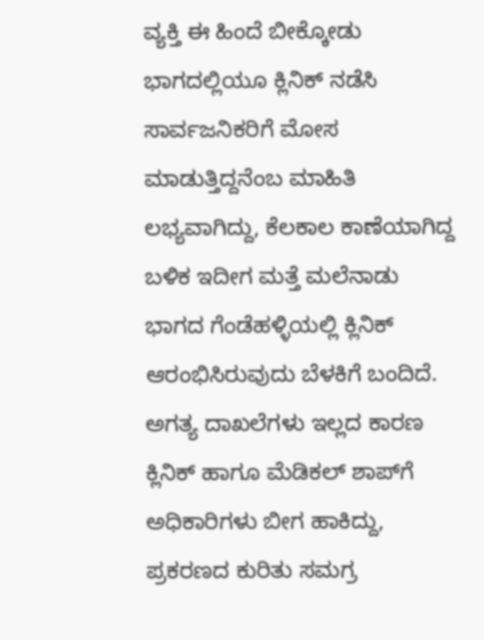ವ್ಯಕ್ತಿ ಈ ಹಿಂದೆ ಬೀಕ್ಕೋಡು ಭಾಗದಲ್ಲಿಯೂ ಕ್ಲಿನಿಕ್ ನಡೆಸಿ ಸಾರ್ವಜನಿಕರಿಗೆ ಮೋಸ ಮಾಡುತ್ತಿದ್ದನೆಂಬ ಮಾಹಿತಿ ಲಭ್ಯವಾಗಿದ್ದು, ಕೆಲಕಾಲ ಕಾಣೆಯಾಗಿದ್ದ ಬಳಿಕ ಇದೀಗ ಮತ್ತೆ ಮಲೆನಾಡು ಭಾಗದ ಗೆಂಡೆಹಳ್ಳಿಯಲ್ಲಿ ಕ್ಲಿನಿಕ್ ಆರಂಭಿಸಿರುವುದು ಬೆಳಕಿಗೆ ಬಂದಿದೆ. ಅಗತ್ಯ ದಾಖಲೆಗಳು ಇಲ್ಲದ ಕಾರಣ ಕ್ಲಿನಿಕ್ ಹಾಗೂ ಮೆಡಿಕಲ್ ಶಾಪ್‌ಗೆ ಅಧಿಕಾರಿಗಳು ಬೀಗ ಹಾಕಿದ್ದು, ಪ್ರಕರಣದ ಕುರಿತು ಸಮಗ್ರ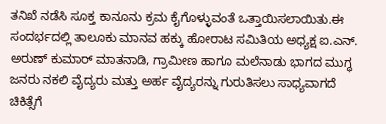ತನಿಖೆ ನಡೆಸಿ ಸೂಕ್ತ ಕಾನೂನು ಕ್ರಮ ಕೈಗೊಳ್ಳುವಂತೆ ಒತ್ತಾಯಿಸಲಾಯಿತು.ಈ ಸಂದರ್ಭದಲ್ಲಿ ತಾಲೂಕು ಮಾನವ ಹಕ್ಕು ಹೋರಾಟ ಸಮಿತಿಯ ಅಧ್ಯಕ್ಷ ಐ.ಎನ್. ಅರುಣ್ ಕುಮಾರ್‌ ಮಾತನಾಡಿ, ಗ್ರಾಮೀಣ ಹಾಗೂ ಮಲೆನಾಡು ಭಾಗದ ಮುಗ್ಧ ಜನರು ನಕಲಿ ವೈದ್ಯರು ಮತ್ತು ಅರ್ಹ ವೈದ್ಯರನ್ನು ಗುರುತಿಸಲು ಸಾಧ್ಯವಾಗದೆ ಚಿಕಿತ್ಸೆಗೆ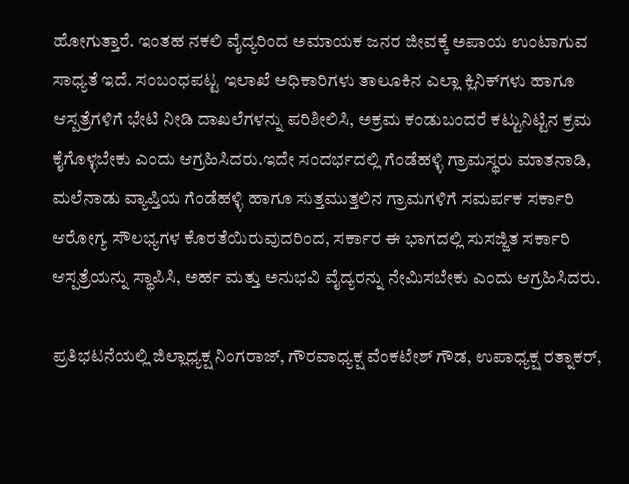ಹೋಗುತ್ತಾರೆ. ಇಂತಹ ನಕಲಿ ವೈದ್ಯರಿಂದ ಅಮಾಯಕ ಜನರ ಜೀವಕ್ಕೆ ಅಪಾಯ ಉಂಟಾಗುವ ಸಾಧ್ಯತೆ ಇದೆ. ಸಂಬಂಧಪಟ್ಟ ಇಲಾಖೆ ಅಧಿಕಾರಿಗಳು ತಾಲೂಕಿನ ಎಲ್ಲಾ ಕ್ಲಿನಿಕ್‌ಗಳು ಹಾಗೂ ಆಸ್ಪತ್ರೆಗಳಿಗೆ ಭೇಟಿ ನೀಡಿ ದಾಖಲೆಗಳನ್ನು ಪರಿಶೀಲಿಸಿ, ಅಕ್ರಮ ಕಂಡುಬಂದರೆ ಕಟ್ಟುನಿಟ್ಟಿನ ಕ್ರಮ ಕೈಗೊಳ್ಳಬೇಕು ಎಂದು ಆಗ್ರಹಿಸಿದರು.ಇದೇ ಸಂದರ್ಭದಲ್ಲಿ ಗೆಂಡೆಹಳ್ಳಿ ಗ್ರಾಮಸ್ಥರು ಮಾತನಾಡಿ, ಮಲೆನಾಡು ವ್ಯಾಪ್ತಿಯ ಗೆಂಡೆಹಳ್ಳಿ ಹಾಗೂ ಸುತ್ತಮುತ್ತಲಿನ ಗ್ರಾಮಗಳಿಗೆ ಸಮರ್ಪಕ ಸರ್ಕಾರಿ ಆರೋಗ್ಯ ಸೌಲಭ್ಯಗಳ ಕೊರತೆಯಿರುವುದರಿಂದ, ಸರ್ಕಾರ ಈ ಭಾಗದಲ್ಲಿ ಸುಸಜ್ಜಿತ ಸರ್ಕಾರಿ ಆಸ್ಪತ್ರೆಯನ್ನು ಸ್ಥಾಪಿಸಿ, ಅರ್ಹ ಮತ್ತು ಅನುಭವಿ ವೈದ್ಯರನ್ನು ನೇಮಿಸಬೇಕು ಎಂದು ಆಗ್ರಹಿಸಿದರು.

ಪ್ರತಿಭಟನೆಯಲ್ಲಿ ಜಿಲ್ಲಾಧ್ಯಕ್ಷ ನಿಂಗರಾಜ್, ಗೌರವಾಧ್ಯಕ್ಷ ವೆಂಕಟೇಶ್ ಗೌಡ, ಉಪಾಧ್ಯಕ್ಷ ರತ್ನಾಕರ್‌,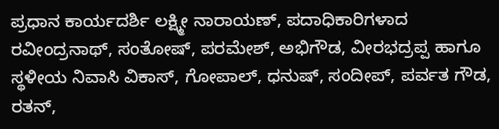ಪ್ರಧಾನ ಕಾರ್ಯದರ್ಶಿ ಲಕ್ಷ್ಮೀ ನಾರಾಯಣ್, ಪದಾಧಿಕಾರಿಗಳಾದ ರವೀಂದ್ರನಾಥ್, ಸಂತೋಷ್, ಪರಮೇಶ್, ಅಭಿಗೌಡ, ವೀರಭದ್ರಪ್ಪ ಹಾಗೂ ಸ್ಥಳೀಯ ನಿವಾಸಿ ವಿಕಾಸ್, ಗೋಪಾಲ್, ಧನುಷ್, ಸಂದೀಪ್, ಪರ್ವತ ಗೌಡ, ರತನ್,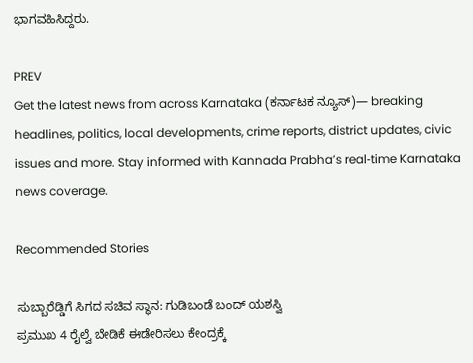ಭಾಗವಹಿಸಿದ್ದರು.

PREV
Get the latest news from across Karnataka (ಕರ್ನಾಟಕ ನ್ಯೂಸ್)— breaking headlines, politics, local developments, crime reports, district updates, civic issues and more. Stay informed with Kannada Prabha’s real‑time Karnataka news coverage.

Recommended Stories

ಸುಬ್ಬಾರೆಡ್ಡಿಗೆ ಸಿಗದ ಸಚಿವ ಸ್ಥಾನ: ಗುಡಿಬಂಡೆ ಬಂದ್ ಯಶಸ್ವಿ
ಪ್ರಮುಖ 4 ರೈಲ್ವೆ ಬೇಡಿಕೆ ಈಡೇರಿಸಲು ಕೇಂದ್ರಕ್ಕೆ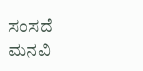ಸಂಸದೆ ಮನವಿ